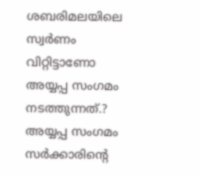ശബരിമലയിലെ സ്വര്‍ണം വിറ്റിട്ടാണോ അയ്യപ്പ സംഗമം നടത്തുന്നത്.? അയ്യപ്പ സംഗമം സര്‍ക്കാരിന്റെ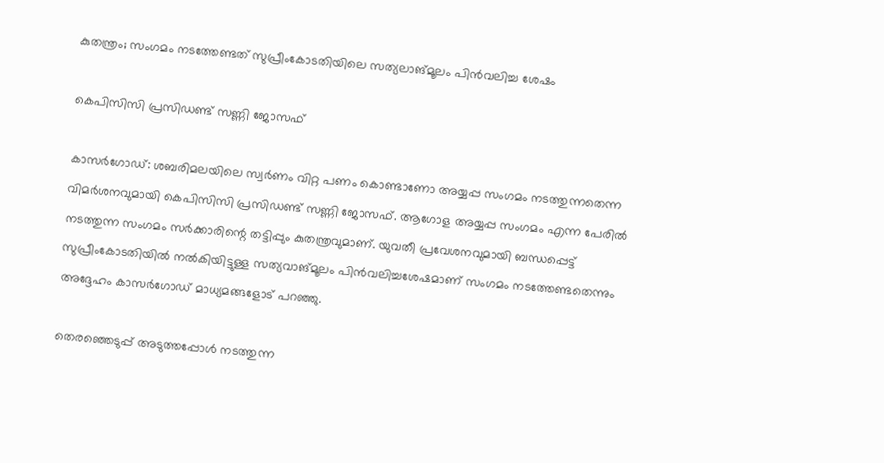കുതന്ത്രം; സംഗമം നടത്തേണ്ടത് സുപ്രീംകോടതിയിലെ സത്യലാങ്മൂലം പിന്‍വലിച്ച ശേഷം

കെപിസിസി പ്രസിഡണ്ട് സണ്ണി ജോസഫ്

കാസര്‍ഗോഡ്: ശബരിമലയിലെ സ്വര്‍ണം വിറ്റ പണം കൊണ്ടാണോ അയ്യപ്പ സംഗമം നടത്തുന്നതെന്ന വിമര്‍ശനവുമായി കെപിസിസി പ്രസിഡണ്ട് സണ്ണി ജോസഫ്. ആഗോള അയ്യപ്പ സംഗമം എന്ന പേരില്‍ നടത്തുന്ന സംഗമം സര്‍ക്കാരിന്റെ തട്ടിപ്പും കുതന്ത്രവുമാണ്. യുവതീ പ്രവേശനവുമായി ബന്ധപ്പെട്ട് സുപ്രീംകോടതിയില്‍ നല്‍കിയിട്ടുള്ള സത്യവാങ്മൂലം പിന്‍വലിച്ചശേഷമാണ് സംഗമം നടത്തേണ്ടതെന്നും അദ്ദേഹം കാസര്‍ഗോഡ് മാധ്യമങ്ങളോട് പറഞ്ഞു.

തെരഞ്ഞെടുപ്പ് അടുത്തപ്പോള്‍ നടത്തുന്ന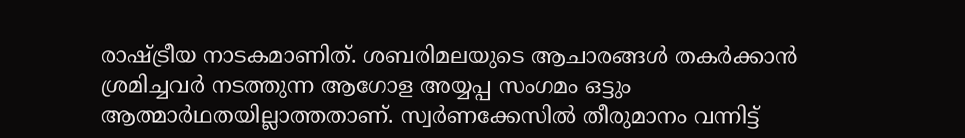രാഷ്ട്രീയ നാടകമാണിത്. ശബരിമലയുടെ ആചാരങ്ങള്‍ തകര്‍ക്കാന്‍ ശ്രമിച്ചവര്‍ നടത്തുന്ന ആഗോള അയ്യപ്പ സംഗമം ഒട്ടും ആത്മാര്‍ഥതയില്ലാത്തതാണ്. സ്വര്‍ണക്കേസില്‍ തീരുമാനം വന്നിട്ട്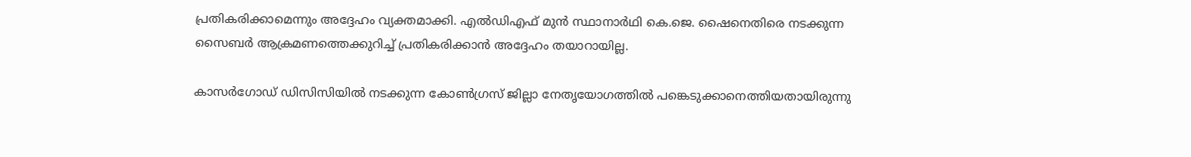പ്രതികരിക്കാമെന്നും അദ്ദേഹം വ്യക്തമാക്കി. എല്‍ഡിഎഫ് മുന്‍ സ്ഥാനാര്‍ഥി കെ.ജെ. ഷൈനെതിരെ നടക്കുന്ന സൈബര്‍ ആക്രമണത്തെക്കുറിച്ച് പ്രതികരിക്കാന്‍ അദ്ദേഹം തയാറായില്ല.

കാസര്‍ഗോഡ് ഡിസിസിയില്‍ നടക്കുന്ന കോണ്‍ഗ്രസ് ജില്ലാ നേതൃയോഗത്തില്‍ പങ്കെടുക്കാനെത്തിയതായിരുന്നു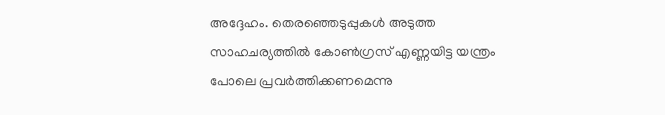അദ്ദേഹം. തെരഞ്ഞെടുപ്പുകള്‍ അടുത്ത സാഹചര്യത്തില്‍ കോണ്‍ഗ്രസ് എണ്ണയിട്ട യന്ത്രം പോലെ പ്രവര്‍ത്തിക്കണമെന്നു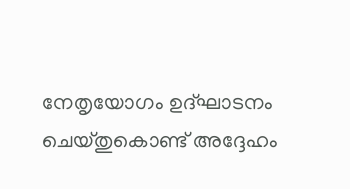നേതൃയോഗം ഉദ്ഘാടനം ചെയ്തുകൊണ്ട് അദ്ദേഹം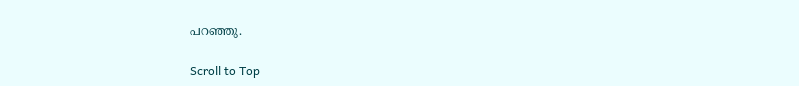പറഞ്ഞു.

Scroll to Top